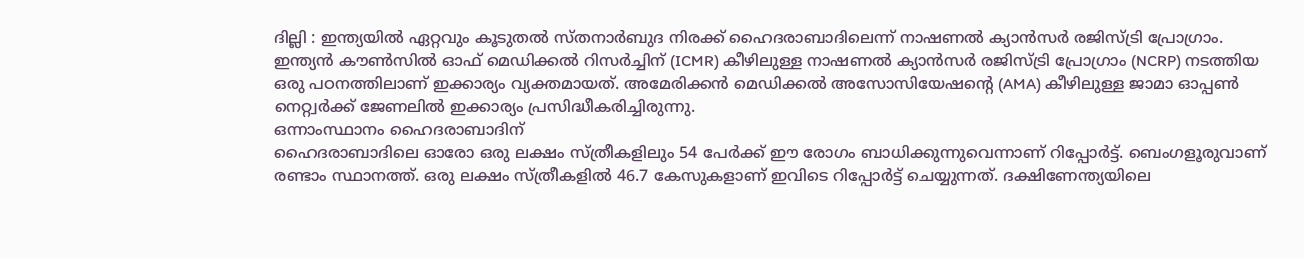ദില്ലി : ഇന്ത്യയിൽ ഏറ്റവും കൂടുതൽ സ്തനാർബുദ നിരക്ക് ഹൈദരാബാദിലെന്ന് നാഷണൽ ക്യാൻസർ രജിസ്ട്രി പ്രോഗ്രാം. ഇന്ത്യൻ കൗൺസിൽ ഓഫ് മെഡിക്കൽ റിസർച്ചിന് (ICMR) കീഴിലുള്ള നാഷണൽ ക്യാൻസർ രജിസ്ട്രി പ്രോഗ്രാം (NCRP) നടത്തിയ ഒരു പഠനത്തിലാണ് ഇക്കാര്യം വ്യക്തമായത്. അമേരിക്കൻ മെഡിക്കൽ അസോസിയേഷൻ്റെ (AMA) കീഴിലുള്ള ജാമാ ഓപ്പൺ നെറ്റ്വർക്ക് ജേണലിൽ ഇക്കാര്യം പ്രസിദ്ധീകരിച്ചിരുന്നു.
ഒന്നാംസ്ഥാനം ഹൈദരാബാദിന്
ഹൈദരാബാദിലെ ഓരോ ഒരു ലക്ഷം സ്ത്രീകളിലും 54 പേർക്ക് ഈ രോഗം ബാധിക്കുന്നുവെന്നാണ് റിപ്പോർട്ട്. ബെംഗളൂരുവാണ് രണ്ടാം സ്ഥാനത്ത്. ഒരു ലക്ഷം സ്ത്രീകളിൽ 46.7 കേസുകളാണ് ഇവിടെ റിപ്പോർട്ട് ചെയ്യുന്നത്. ദക്ഷിണേന്ത്യയിലെ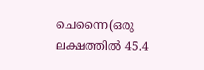ചെന്നൈ(ഒരു ലക്ഷത്തിൽ 45.4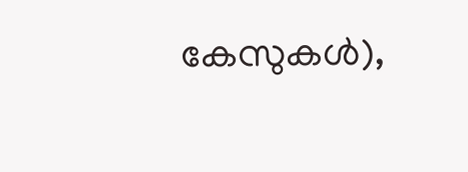കേസുകൾ),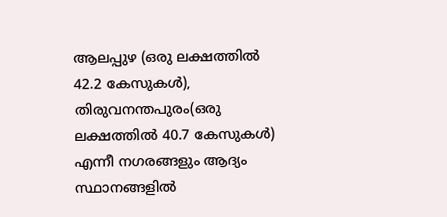ആലപ്പുഴ (ഒരു ലക്ഷത്തിൽ 42.2 കേസുകൾ), തിരുവനന്തപുരം(ഒരു ലക്ഷത്തിൽ 40.7 കേസുകൾ) എന്നീ നഗരങ്ങളും ആദ്യം സ്ഥാനങ്ങളിൽ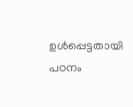ഉൾപ്പെട്ടതായി പഠനം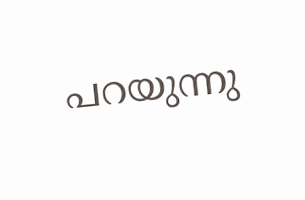പറയുന്നു